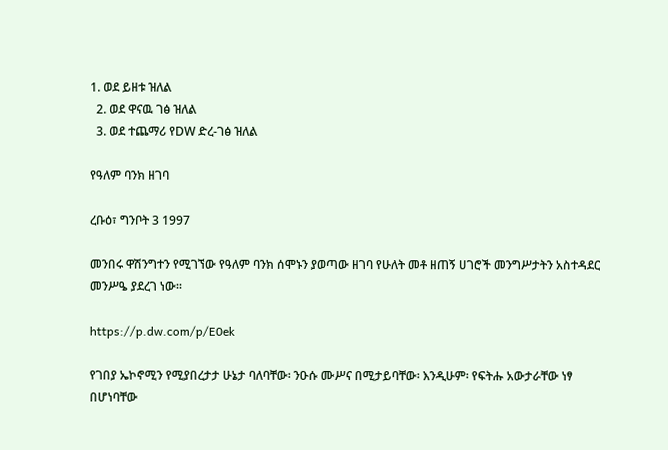1. ወደ ይዘቱ ዝለል
  2. ወደ ዋናዉ ገፅ ዝለል
  3. ወደ ተጨማሪ የDW ድረ-ገፅ ዝለል

የዓለም ባንክ ዘገባ

ረቡዕ፣ ግንቦት 3 1997

መንበሩ ዋሽንግተን የሚገኘው የዓለም ባንክ ሰሞኑን ያወጣው ዘገባ የሁለት መቶ ዘጠኝ ሀገሮች መንግሥታትን አስተዳደር መንሥዔ ያደረገ ነው።

https://p.dw.com/p/E0ek

የገበያ ኤኮኖሚን የሚያበረታታ ሁኔታ ባለባቸው፡ ንዑሱ ሙሥና በሚታይባቸው፡ እንዲሁም፡ የፍትሑ አውታራቸው ነፃ በሆነባቸው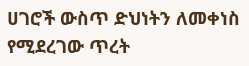ሀገሮች ውስጥ ድህነትን ለመቀነስ የሚደረገው ጥረት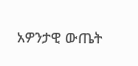አዎንታዊ ውጤት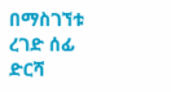በማስገኘቱ ረገድ ሰፊ ድርሻ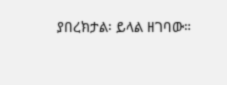ያበረክታል፡ ይላል ዘገባው።